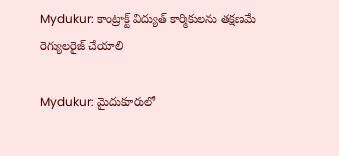Mydukur: కాంట్రాక్ట్ విద్యుత్ కార్మికులను తక్షణమే రెగ్యులరైజ్ చేయాలి

Mydukur: మైదుకూరులో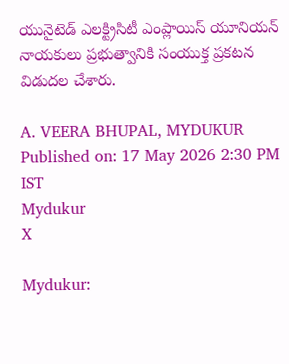యునైటెడ్ ఎలక్ట్రిసిటీ ఎంప్లాయిస్ యూనియన్ నాయకులు ప్రభుత్వానికి సంయుక్త ప్రకటన విడుదల చేశారు.

A. VEERA BHUPAL, MYDUKUR
Published on: 17 May 2026 2:30 PM IST
Mydukur
X

Mydukur: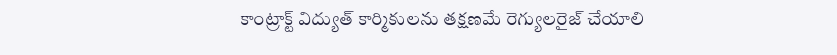కాంట్రాక్ట్ విద్యుత్ కార్మికులను తక్షణమే రెగ్యులరైజ్ చేయాలి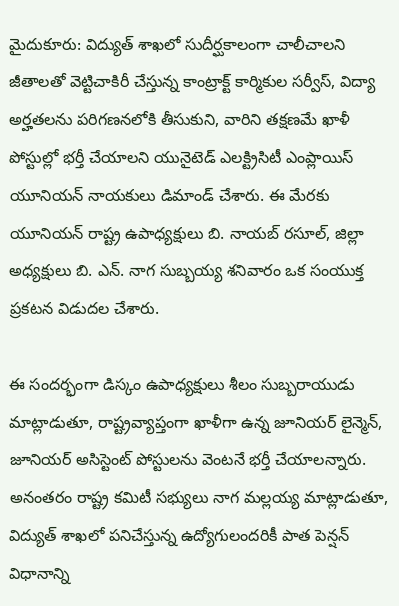మైదుకూరు: విద్యుత్ శాఖలో సుదీర్ఘకాలంగా చాలీచాలని జీతాలతో వెట్టిచాకిరీ చేస్తున్న కాంట్రాక్ట్ కార్మికుల సర్వీస్, విద్యా అర్హతలను పరిగణనలోకి తీసుకుని, వారిని తక్షణమే ఖాళీ పోస్టుల్లో భర్తీ చేయాలని యునైటెడ్ ఎలక్ట్రిసిటీ ఎంప్లాయిస్ యూనియన్ నాయకులు డిమాండ్ చేశారు. ఈ మేరకు యూనియన్ రాష్ట్ర ఉపాధ్యక్షులు బి. నాయబ్ రసూల్, జిల్లా అధ్యక్షులు బి. ఎన్. నాగ సుబ్బయ్య శనివారం ఒక సంయుక్త ప్రకటన విడుదల చేశారు.

ఈ సందర్భంగా డిస్కం ఉపాధ్యక్షులు శీలం సుబ్బరాయుడు మాట్లాడుతూ, రాష్ట్రవ్యాప్తంగా ఖాళీగా ఉన్న జూనియర్ లైన్మెన్, జూనియర్ అసిస్టెంట్ పోస్టులను వెంటనే భర్తీ చేయాలన్నారు. అనంతరం రాష్ట్ర కమిటీ సభ్యులు నాగ మల్లయ్య మాట్లాడుతూ, విద్యుత్ శాఖలో పనిచేస్తున్న ఉద్యోగులందరికీ పాత పెన్షన్ విధానాన్ని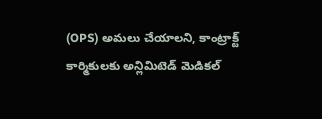(OPS) అమలు చేయాలని, కాంట్రాక్ట్ కార్మికులకు అన్లిమిటెడ్ మెడికల్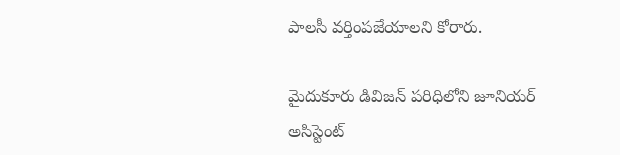పాలసీ వర్తింపజేయాలని కోరారు.

మైదుకూరు డివిజన్ పరిధిలోని జూనియర్ అసిస్టెంట్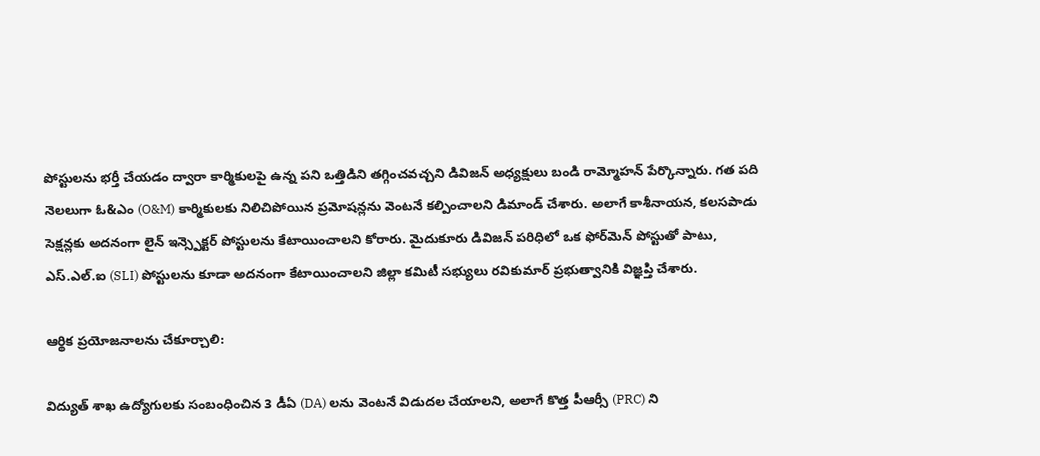పోస్టులను భర్తీ చేయడం ద్వారా కార్మికులపై ఉన్న పని ఒత్తిడిని తగ్గించవచ్చని డివిజన్ అధ్యక్షులు బండి రామ్మోహన్ పేర్కొన్నారు. గత పది నెలలుగా ఓ&ఎం (O&M) కార్మికులకు నిలిచిపోయిన ప్రమోషన్లను వెంటనే కల్పించాలని డిమాండ్ చేశారు. అలాగే కాశీనాయన, కలసపాడు సెక్షన్లకు అదనంగా లైన్ ఇన్స్పెక్టర్ పోస్టులను కేటాయించాలని కోరారు. మైదుకూరు డివిజన్ పరిధిలో ఒక ఫోర్‌మెన్ పోస్టుతో పాటు, ఎస్.ఎల్.ఐ (SLI) పోస్టులను కూడా అదనంగా కేటాయించాలని జిల్లా కమిటీ సభ్యులు రవికుమార్ ప్రభుత్వానికి విజ్ఞప్తి చేశారు.

ఆర్థిక ప్రయోజనాలను చేకూర్చాలి:

విద్యుత్ శాఖ ఉద్యోగులకు సంబంధించిన 3 డీఏ (DA) లను వెంటనే విడుదల చేయాలని, అలాగే కొత్త పీఆర్సీ (PRC) ని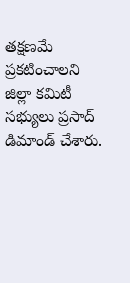తక్షణమే ప్రకటించాలని జిల్లా కమిటీ సభ్యులు ప్రసాద్ డిమాండ్ చేశారు.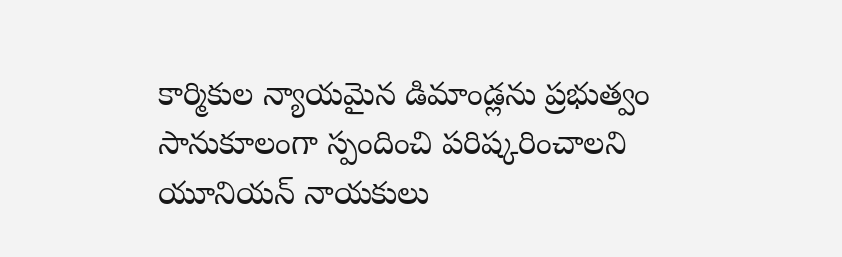కార్మికుల న్యాయమైన డిమాండ్లను ప్రభుత్వం సానుకూలంగా స్పందించి పరిష్కరించాలని యూనియన్ నాయకులు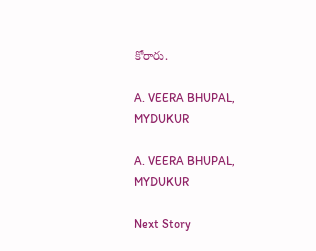కోరారు.

A. VEERA BHUPAL, MYDUKUR

A. VEERA BHUPAL, MYDUKUR

Next Story